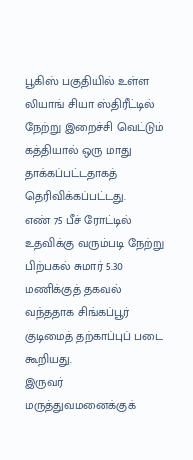பூகிஸ் பகுதியில் உள்ள லியாங் சியா ஸ்திரீட்டில் நேற்று இறைச்சி வெட்டும் கத்தியால் ஒரு மாது தாக்கப்பட்டதாகத் தெரிவிக்கப்பட்டது.
எண் 75 பீச் ரோட்டில் உதவிக்கு வரும்படி நேற்று பிற்பகல் சுமார் 5.30 மணிக்குத் தகவல் வந்ததாக சிங்கப்பூர் குடிமைத் தற்காப்புப் படை கூறியது.
இருவர் மருத்துவமனைக்குக்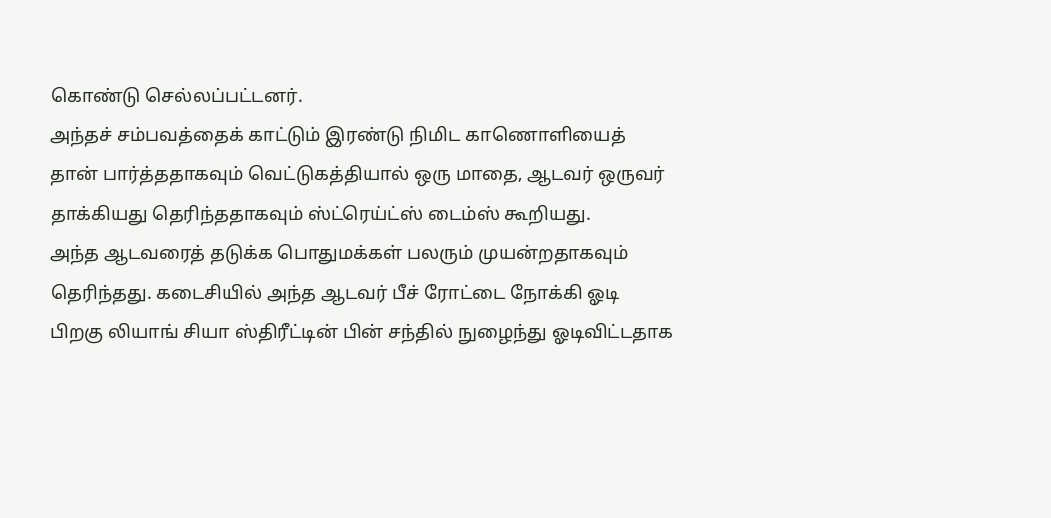கொண்டு செல்லப்பட்டனர்.
அந்தச் சம்பவத்தைக் காட்டும் இரண்டு நிமிட காணொளியைத் தான் பார்த்ததாகவும் வெட்டுகத்தியால் ஒரு மாதை, ஆடவர் ஒருவர் தாக்கியது தெரிந்ததாகவும் ஸ்ட்ரெய்ட்ஸ் டைம்ஸ் கூறியது.
அந்த ஆடவரைத் தடுக்க பொதுமக்கள் பலரும் முயன்றதாகவும் தெரிந்தது. கடைசியில் அந்த ஆடவர் பீச் ரோட்டை நோக்கி ஓடி பிறகு லியாங் சியா ஸ்திரீட்டின் பின் சந்தில் நுழைந்து ஓடிவிட்டதாக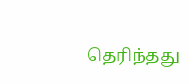தெரிந்தது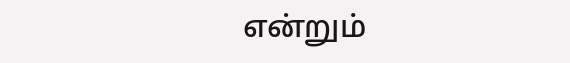என்றும்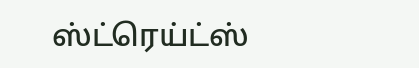ஸ்ட்ரெய்ட்ஸ்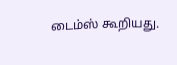டைம்ஸ் கூறியது.